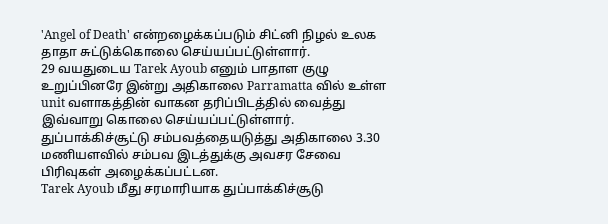'Angel of Death' என்றழைக்கப்படும் சிட்னி நிழல் உலக தாதா சுட்டுக்கொலை செய்யப்பட்டுள்ளார்.
29 வயதுடைய Tarek Ayoub எனும் பாதாள குழு உறுப்பினரே இன்று அதிகாலை Parramatta வில் உள்ள unit வளாகத்தின் வாகன தரிப்பிடத்தில் வைத்து இவ்வாறு கொலை செய்யப்பட்டுள்ளார்.
துப்பாக்கிச்சூட்டு சம்பவத்தையடுத்து அதிகாலை 3.30 மணியளவில் சம்பவ இடத்துக்கு அவசர சேவை பிரிவுகள் அழைக்கப்பட்டன.
Tarek Ayoub மீது சரமாரியாக துப்பாக்கிச்சூடு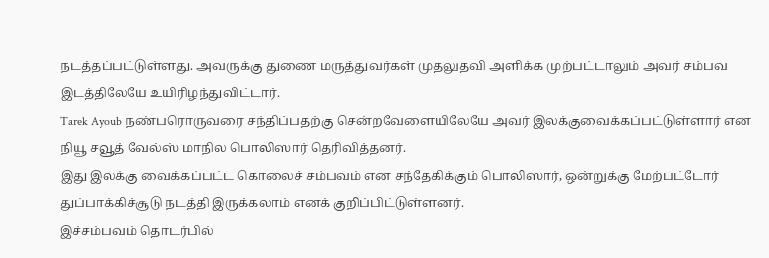நடத்தப்பட்டுள்ளது. அவருக்கு துணை மருத்துவர்கள் முதலுதவி அளிக்க முற்பட்டாலும் அவர் சம்பவ இடத்திலேயே உயிரிழந்துவிட்டார்.
Tarek Ayoub நண்பரொருவரை சந்திப்பதற்கு சென்றவேளையிலேயே அவர் இலக்குவைக்கப்பட்டுள்ளார் என நியூ சவூத் வேல்ஸ் மாநில பொலிஸார் தெரிவித்தனர்.
இது இலக்கு வைக்கப்பட்ட கொலைச் சம்பவம் என சந்தேகிக்கும் பொலிஸார், ஒன்றுக்கு மேற்பட்டோர் துப்பாக்கிச்சூடு நடத்தி இருக்கலாம் எனக் குறிப்பிட்டுள்ளனர்.
இச்சம்பவம் தொடர்பில்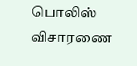பொலிஸ் விசாரணை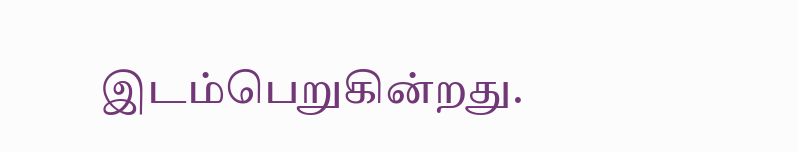இடம்பெறுகின்றது.